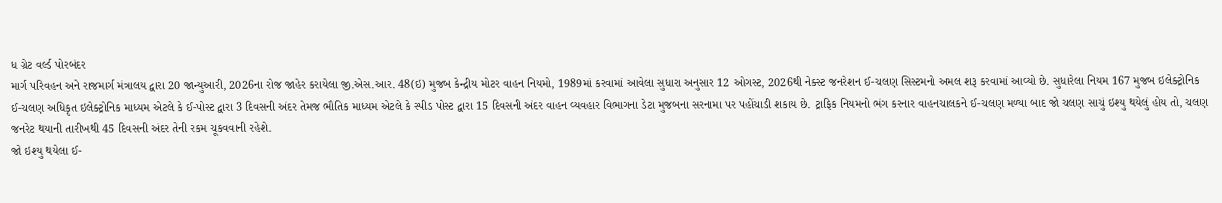ધ ગ્રેટ વર્લ્ડ પોરબંદર
માર્ગ પરિવહન અને રાજમાર્ગ મંત્રાલય દ્વારા 20 જાન્યુઆરી, 2026ના રોજ જાહેર કરાયેલા જી.એસ.આર. 48(ઇ) મુજબ કેન્દ્રીય મોટર વાહન નિયમો, 1989માં કરવામાં આવેલા સુધારા અનુસાર 12 ઓગસ્ટ, 2026થી નેક્સ્ટ જનરેશન ઈ-ચલણ સિસ્ટમનો અમલ શરૂ કરવામાં આવ્યો છે. સુધારેલા નિયમ 167 મુજબ ઇલેક્ટ્રોનિક ઈ-ચલણ અધિકૃત ઇલેક્ટ્રોનિક માધ્યમ એટલે કે ઈ-પોસ્ટ દ્વારા 3 દિવસની અંદર તેમજ ભૌતિક માધ્યમ એટલે કે સ્પીડ પોસ્ટ દ્વારા 15 દિવસની અંદર વાહન વ્યવહાર વિભાગના ડેટા મુજબના સરનામા પર પહોંચાડી શકાય છે. ટ્રાફિક નિયમનો ભંગ કરનાર વાહનચાલકને ઈ-ચલણ મળ્યા બાદ જો ચલણ સાચું ઇશ્યુ થયેલું હોય તો, ચલણ જનરેટ થયાની તારીખથી 45 દિવસની અંદર તેની રકમ ચૂકવવાની રહેશે.
જો ઇશ્યુ થયેલા ઈ-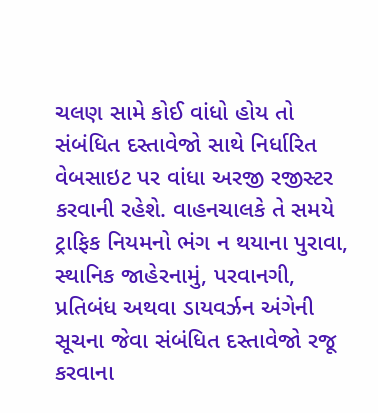ચલણ સામે કોઈ વાંધો હોય તો સંબંધિત દસ્તાવેજો સાથે નિર્ધારિત વેબસાઇટ પર વાંધા અરજી રજીસ્ટર કરવાની રહેશે. વાહનચાલકે તે સમયે ટ્રાફિક નિયમનો ભંગ ન થયાના પુરાવા, સ્થાનિક જાહેરનામું, પરવાનગી, પ્રતિબંધ અથવા ડાયવર્ઝન અંગેની સૂચના જેવા સંબંધિત દસ્તાવેજો રજૂ કરવાના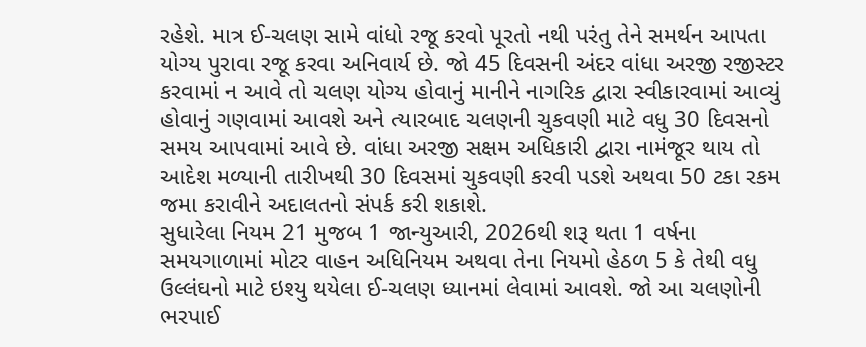રહેશે. માત્ર ઈ-ચલણ સામે વાંધો રજૂ કરવો પૂરતો નથી પરંતુ તેને સમર્થન આપતા યોગ્ય પુરાવા રજૂ કરવા અનિવાર્ય છે. જો 45 દિવસની અંદર વાંધા અરજી રજીસ્ટર કરવામાં ન આવે તો ચલણ યોગ્ય હોવાનું માનીને નાગરિક દ્વારા સ્વીકારવામાં આવ્યું હોવાનું ગણવામાં આવશે અને ત્યારબાદ ચલણની ચુકવણી માટે વધુ 30 દિવસનો સમય આપવામાં આવે છે. વાંધા અરજી સક્ષમ અધિકારી દ્વારા નામંજૂર થાય તો આદેશ મળ્યાની તારીખથી 30 દિવસમાં ચુકવણી કરવી પડશે અથવા 50 ટકા રકમ જમા કરાવીને અદાલતનો સંપર્ક કરી શકાશે.
સુધારેલા નિયમ 21 મુજબ 1 જાન્યુઆરી, 2026થી શરૂ થતા 1 વર્ષના સમયગાળામાં મોટર વાહન અધિનિયમ અથવા તેના નિયમો હેઠળ 5 કે તેથી વધુ ઉલ્લંઘનો માટે ઇશ્યુ થયેલા ઈ-ચલણ ધ્યાનમાં લેવામાં આવશે. જો આ ચલણોની ભરપાઈ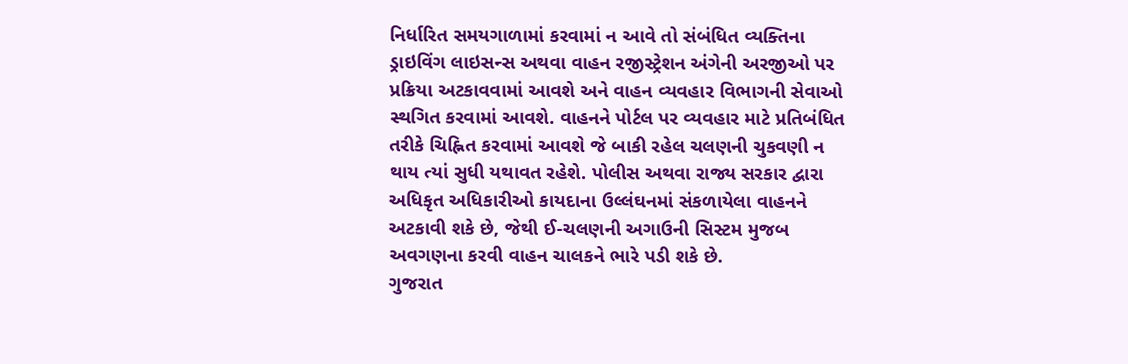નિર્ધારિત સમયગાળામાં કરવામાં ન આવે તો સંબંધિત વ્યક્તિના ડ્રાઇવિંગ લાઇસન્સ અથવા વાહન રજીસ્ટ્રેશન અંગેની અરજીઓ પર પ્રક્રિયા અટકાવવામાં આવશે અને વાહન વ્યવહાર વિભાગની સેવાઓ સ્થગિત કરવામાં આવશે. વાહનને પોર્ટલ પર વ્યવહાર માટે પ્રતિબંધિત તરીકે ચિહ્નિત કરવામાં આવશે જે બાકી રહેલ ચલણની ચુકવણી ન થાય ત્યાં સુધી યથાવત રહેશે. પોલીસ અથવા રાજ્ય સરકાર દ્વારા અધિકૃત અધિકારીઓ કાયદાના ઉલ્લંઘનમાં સંકળાયેલા વાહનને અટકાવી શકે છે, જેથી ઈ-ચલણની અગાઉની સિસ્ટમ મુજબ અવગણના કરવી વાહન ચાલકને ભારે પડી શકે છે.
ગુજરાત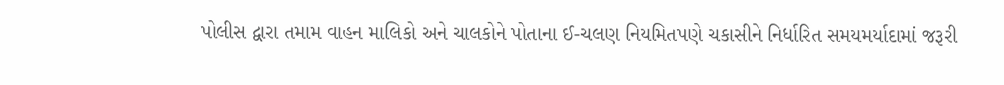પોલીસ દ્વારા તમામ વાહન માલિકો અને ચાલકોને પોતાના ઈ-ચલણ નિયમિતપણે ચકાસીને નિર્ધારિત સમયમર્યાદામાં જરૂરી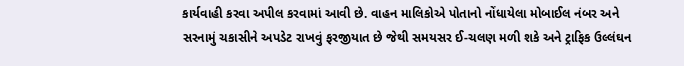કાર્યવાહી કરવા અપીલ કરવામાં આવી છે. વાહન માલિકોએ પોતાનો નોંધાયેલા મોબાઈલ નંબર અને સરનામું ચકાસીને અપડેટ રાખવું ફરજીયાત છે જેથી સમયસર ઈ-ચલણ મળી શકે અને ટ્રાફિક ઉલ્લંઘન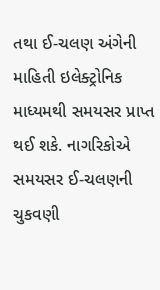તથા ઈ-ચલણ અંગેની માહિતી ઇલેક્ટ્રોનિક માધ્યમથી સમયસર પ્રાપ્ત થઈ શકે. નાગરિકોએ સમયસર ઈ-ચલણની ચુકવણી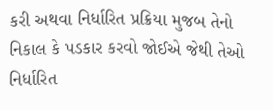કરી અથવા નિર્ધારિત પ્રક્રિયા મુજબ તેનો નિકાલ કે પડકાર કરવો જોઈએ જેથી તેઓ નિર્ધારિત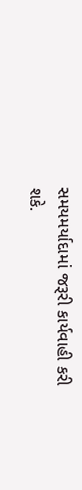સમયમર્યાદામાં જરૂરી કાર્યવાહી કરી શકે.